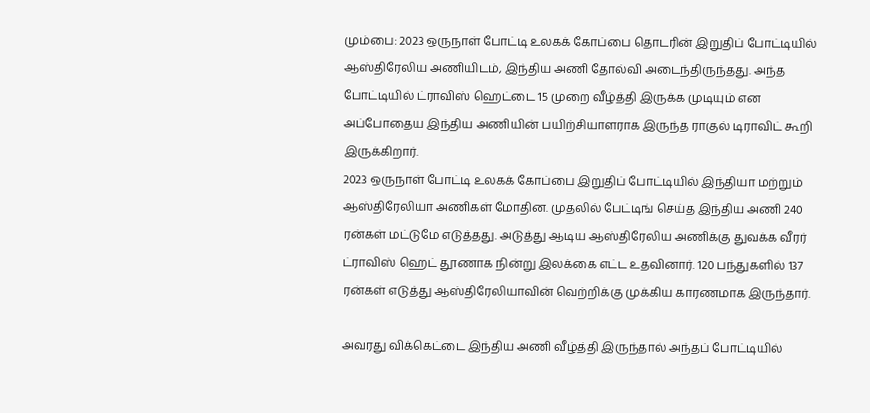மும்பை: 2023 ஒருநாள் போட்டி உலகக் கோப்பை தொடரின் இறுதிப் போட்டியில் ஆஸ்திரேலிய அணியிடம், இந்திய அணி தோல்வி அடைந்திருந்தது. அந்த போட்டியில் ட்ராவிஸ் ஹெட்டை 15 முறை வீழ்த்தி இருக்க முடியும் என அப்போதைய இந்திய அணியின் பயிற்சியாளராக இருந்த ராகுல் டிராவிட் கூறி இருக்கிறார்.
2023 ஒருநாள் போட்டி உலகக் கோப்பை இறுதிப் போட்டியில் இந்தியா மற்றும் ஆஸ்திரேலியா அணிகள் மோதின. முதலில் பேட்டிங் செய்த இந்திய அணி 240 ரன்கள் மட்டுமே எடுத்தது. அடுத்து ஆடிய ஆஸ்திரேலிய அணிக்கு துவக்க வீரர் ட்ராவிஸ் ஹெட் தூணாக நின்று இலக்கை எட்ட உதவினார். 120 பந்துகளில் 137 ரன்கள் எடுத்து ஆஸ்திரேலியாவின் வெற்றிக்கு முக்கிய காரணமாக இருந்தார்.

அவரது விக்கெட்டை இந்திய அணி வீழ்த்தி இருந்தால் அந்தப் போட்டியில்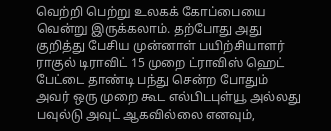வெற்றி பெற்று உலகக் கோப்பையை வென்று இருக்கலாம். தற்போது அது குறித்து பேசிய முன்னாள் பயிற்சியாளர் ராகுல் டிராவிட் 15 முறை ட்ராவிஸ் ஹெட் பேட்டை தாண்டி பந்து சென்ற போதும் அவர் ஒரு முறை கூட எல்பிடபுள்யூ அல்லது பவுல்டு அவுட் ஆகவில்லை எனவும்,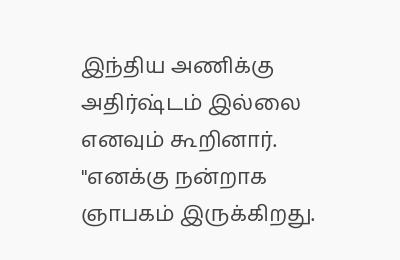இந்திய அணிக்கு அதிர்ஷ்டம் இல்லை எனவும் கூறினார்.
"எனக்கு நன்றாக ஞாபகம் இருக்கிறது.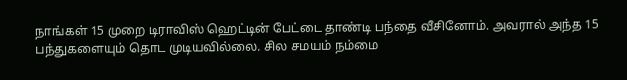நாங்கள் 15 முறை டிராவிஸ் ஹெட்டின் பேட்டை தாண்டி பந்தை வீசினோம். அவரால் அந்த 15 பந்துகளையும் தொட முடியவில்லை. சில சமயம் நம்மை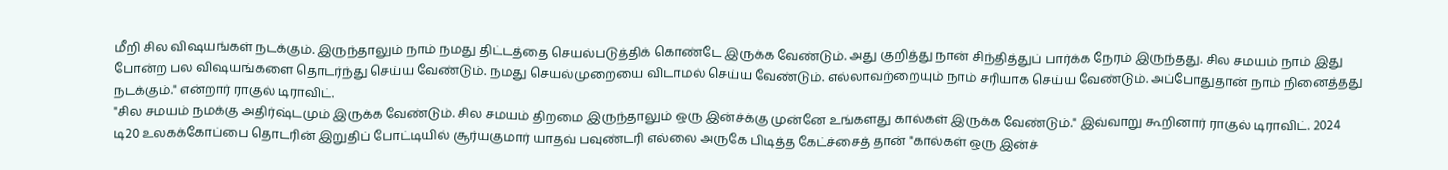மீறி சில விஷயங்கள் நடக்கும். இருந்தாலும் நாம் நமது திட்டத்தை செயல்படுத்திக் கொண்டே இருக்க வேண்டும். அது குறித்து நான் சிந்தித்துப் பார்க்க நேரம் இருந்தது. சில சமயம் நாம் இது போன்ற பல விஷயங்களை தொடர்ந்து செய்ய வேண்டும். நமது செயல்முறையை விடாமல் செய்ய வேண்டும். எல்லாவற்றையும் நாம் சரியாக செய்ய வேண்டும். அப்போதுதான் நாம் நினைத்தது நடக்கும்." என்றார் ராகுல் டிராவிட்.
"சில சமயம் நமக்கு அதிர்ஷ்டமும் இருக்க வேண்டும். சில சமயம் திறமை இருந்தாலும் ஒரு இன்ச்க்கு முன்னே உங்களது கால்கள் இருக்க வேண்டும்." இவ்வாறு கூறினார் ராகுல் டிராவிட். 2024 டி20 உலகக்கோப்பை தொடரின் இறுதிப் போட்டியில் சூர்யகுமார் யாதவ் பவுண்டரி எல்லை அருகே பிடித்த கேட்ச்சைத் தான் "கால்கள் ஒரு இன்ச்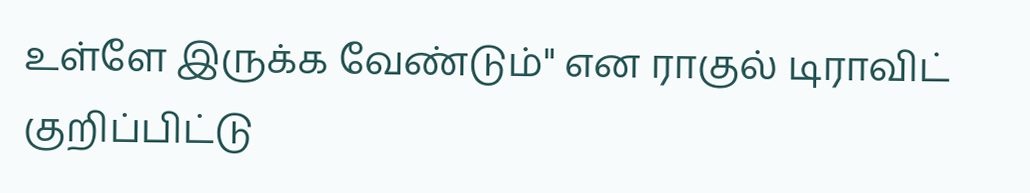உள்ளே இருக்க வேண்டும்" என ராகுல் டிராவிட் குறிப்பிட்டு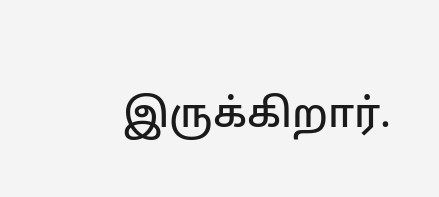இருக்கிறார்.